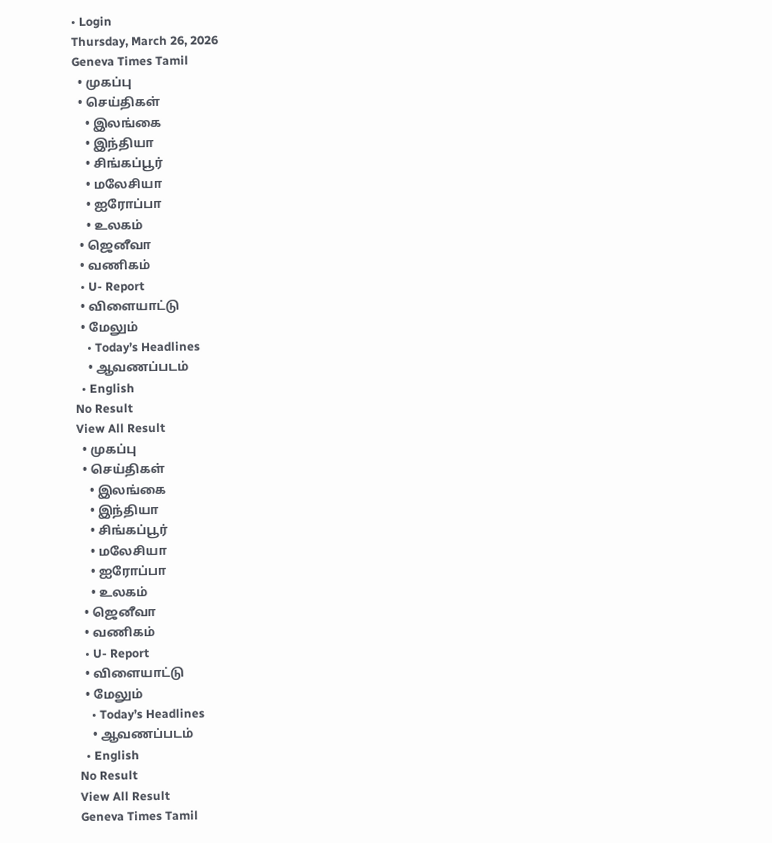• Login
Thursday, March 26, 2026
Geneva Times Tamil
  • முகப்பு
  • செய்திகள்
    • இலங்கை
    • இந்தியா
    • சிங்கப்பூர்
    • மலேசியா
    • ஐரோப்பா
    • உலகம்
  • ஜெனீவா
  • வணிகம்
  • U- Report
  • விளையாட்டு
  • மேலும்
    • Today’s Headlines
    • ஆவணப்படம்
  • English
No Result
View All Result
  • முகப்பு
  • செய்திகள்
    • இலங்கை
    • இந்தியா
    • சிங்கப்பூர்
    • மலேசியா
    • ஐரோப்பா
    • உலகம்
  • ஜெனீவா
  • வணிகம்
  • U- Report
  • விளையாட்டு
  • மேலும்
    • Today’s Headlines
    • ஆவணப்படம்
  • English
No Result
View All Result
Geneva Times Tamil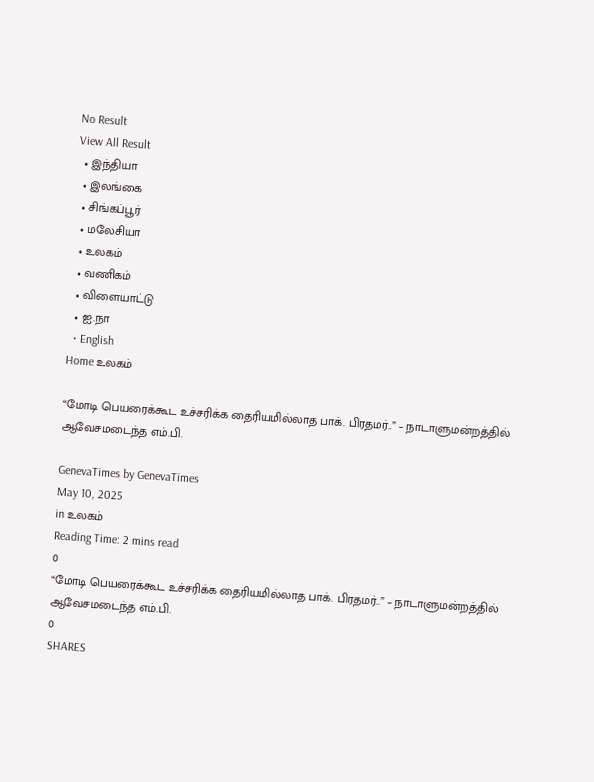No Result
View All Result
  • இந்தியா
  • இலங்கை
  • சிங்கப்பூர்
  • மலேசியா
  • உலகம்
  • வணிகம்
  • விளையாட்டு
  • ஐ.நா
  • English
Home உலகம்

“மோடி பெயரைக்கூட உச்சரிக்க தைரியமில்லாத பாக். பிரதமர்..” – நாடாளுமன்றத்தில் ஆவேசமடைந்த எம்.பி.

GenevaTimes by GenevaTimes
May 10, 2025
in உலகம்
Reading Time: 2 mins read
0
“மோடி பெயரைக்கூட உச்சரிக்க தைரியமில்லாத பாக். பிரதமர்..” – நாடாளுமன்றத்தில் ஆவேசமடைந்த எம்.பி.
0
SHARES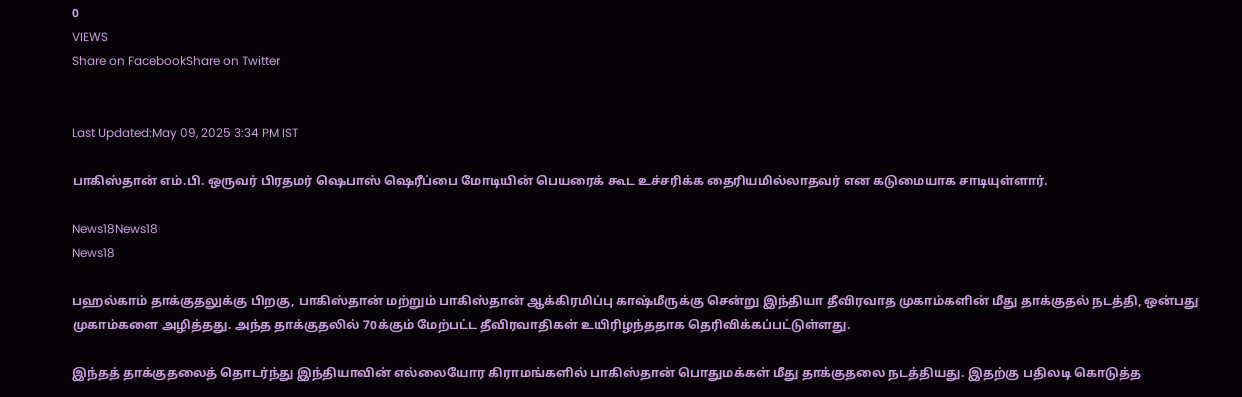0
VIEWS
Share on FacebookShare on Twitter


Last Updated:May 09, 2025 3:34 PM IST

பாகிஸ்தான் எம்.பி. ஒருவர் பிரதமர் ஷெபாஸ் ஷெரீப்பை மோடியின் பெயரைக் கூட உச்சரிக்க தைரியமில்லாதவர் என கடுமையாக சாடியுள்ளார்.

News18News18
News18

பஹல்காம் தாக்குதலுக்கு பிறகு, பாகிஸ்தான் மற்றும் பாகிஸ்தான் ஆக்கிரமிப்பு காஷ்மீருக்கு சென்று இந்தியா தீவிரவாத முகாம்களின் மீது தாக்குதல் நடத்தி, ஒன்பது முகாம்களை அழித்தது. அந்த தாக்குதலில் 70க்கும் மேற்பட்ட தீவிரவாதிகள் உயிரிழந்ததாக தெரிவிக்கப்பட்டுள்ளது.

இந்தத் தாக்குதலைத் தொடர்ந்து இந்தியாவின் எல்லையோர கிராமங்களில் பாகிஸ்தான் பொதுமக்கள் மீது தாக்குதலை நடத்தியது. இதற்கு பதிலடி கொடுத்த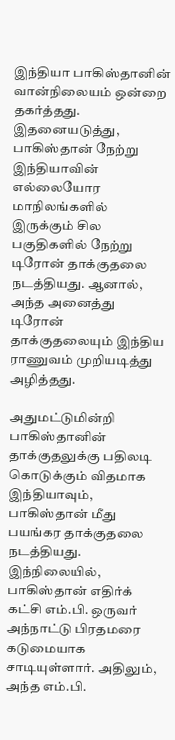இந்தியா பாகிஸ்தானின் வான்நிலையம் ஒன்றை தகர்த்தது. இதனையடுத்து, பாகிஸ்தான் நேற்று இந்தியாவின் எல்லையோர மாநிலங்களில் இருக்கும் சில பகுதிகளில் நேற்று டிரோன் தாக்குதலை நடத்தியது. ஆனால், அந்த அனைத்து டிரோன் தாக்குதலையும் இந்திய ராணுவம் முறியடித்து அழித்தது.

அதுமட்டுமின்றி பாகிஸ்தானின் தாக்குதலுக்கு பதிலடி கொடுக்கும் விதமாக இந்தியாவும், பாகிஸ்தான் மீது பயங்கர தாக்குதலை நடத்தியது. இந்நிலையில், பாகிஸ்தான் எதிர்க் கட்சி எம்.பி. ஒருவர் அந்நாட்டு பிரதமரை கடுமையாக சாடியுள்ளார். அதிலும், அந்த எம்.பி.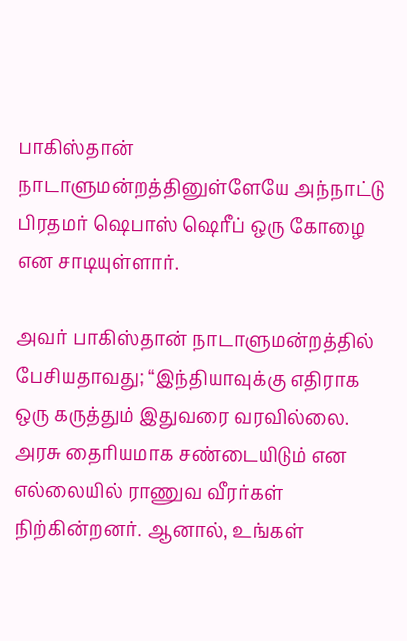பாகிஸ்தான் நாடாளுமன்றத்தினுள்ளேயே அந்நாட்டு பிரதமர் ஷெபாஸ் ஷெரீப் ஒரு கோழை என சாடியுள்ளார்.

அவர் பாகிஸ்தான் நாடாளுமன்றத்தில் பேசியதாவது; “இந்தியாவுக்கு எதிராக ஒரு கருத்தும் இதுவரை வரவில்லை. அரசு தைரியமாக சண்டையிடும் என எல்லையில் ராணுவ வீரர்கள் நிற்கின்றனர். ஆனால், உங்கள்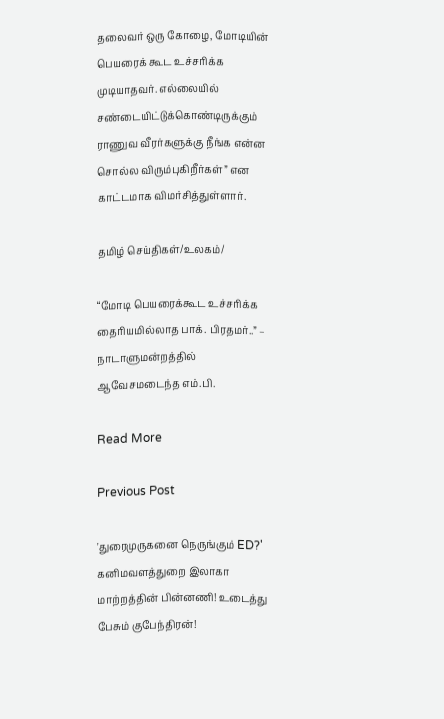தலைவர் ஒரு கோழை, மோடியின் பெயரைக் கூட உச்சரிக்க முடியாதவர். எல்லையில் சண்டையிட்டுக்கொண்டிருக்கும் ராணுவ வீரர்களுக்கு நீங்க என்ன சொல்ல விரும்புகிறீர்கள்” என காட்டமாக விமர்சித்துள்ளார்.

தமிழ் செய்திகள்/உலகம்/

“மோடி பெயரைக்கூட உச்சரிக்க தைரியமில்லாத பாக். பிரதமர்..” – நாடாளுமன்றத்தில் ஆவேசமடைந்த எம்.பி.

Read More

Previous Post

'துரைமுருகனை நெருங்கும் ED?' கனிமவளத்துறை இலாகா மாற்றத்தின் பின்னணி! உடைத்து பேசும் குபேந்திரன்!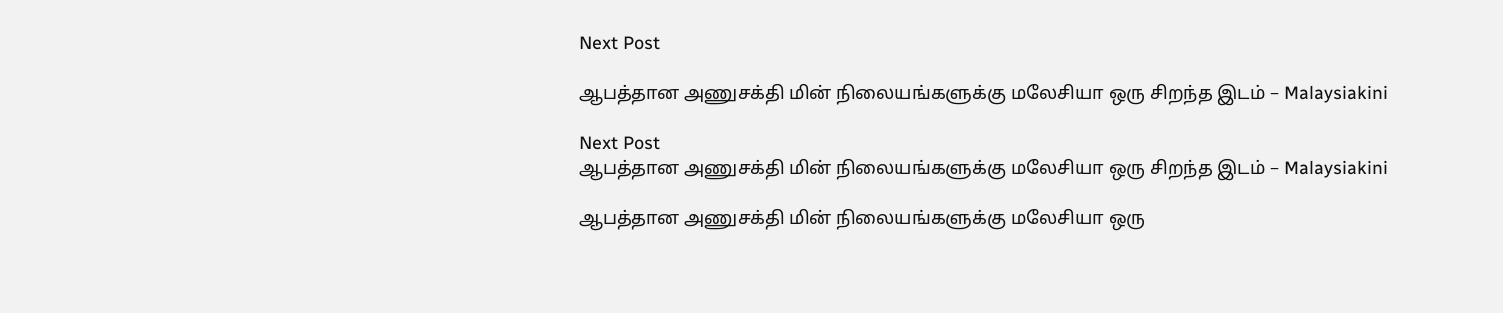Next Post

ஆபத்தான அணுசக்தி மின் நிலையங்களுக்கு மலேசியா ஒரு சிறந்த இடம் – Malaysiakini

Next Post
ஆபத்தான அணுசக்தி மின் நிலையங்களுக்கு மலேசியா ஒரு சிறந்த இடம் – Malaysiakini

ஆபத்தான அணுசக்தி மின் நிலையங்களுக்கு மலேசியா ஒரு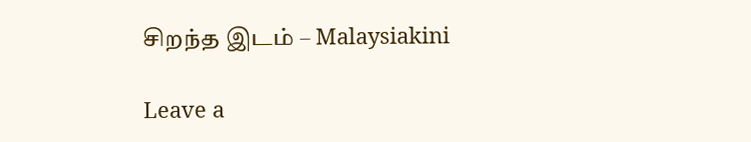சிறந்த இடம் – Malaysiakini

Leave a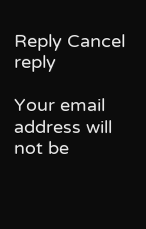Reply Cancel reply

Your email address will not be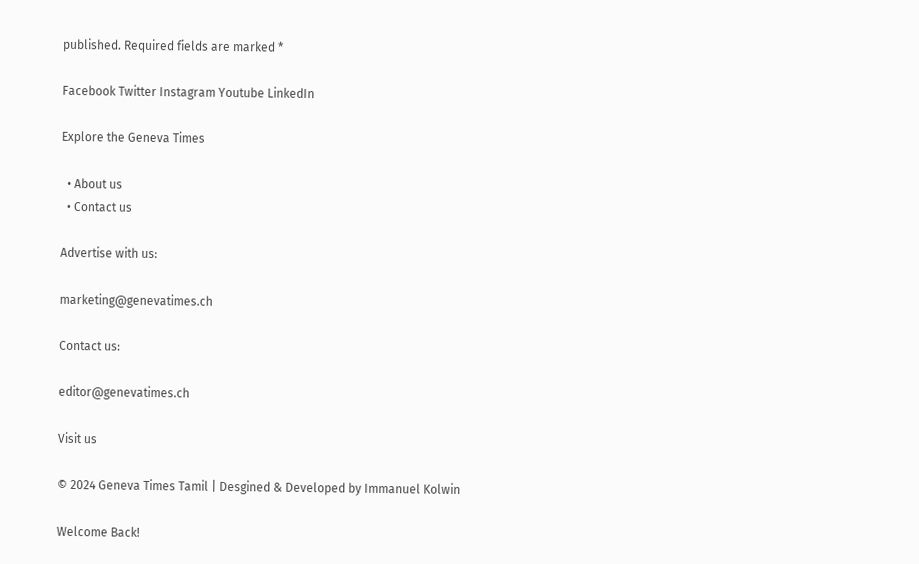published. Required fields are marked *

Facebook Twitter Instagram Youtube LinkedIn

Explore the Geneva Times

  • About us
  • Contact us

Advertise with us:

marketing@genevatimes.ch

Contact us:

editor@genevatimes.ch

Visit us

© 2024 Geneva Times Tamil | Desgined & Developed by Immanuel Kolwin

Welcome Back!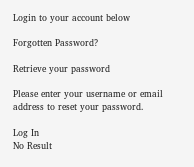Login to your account below

Forgotten Password?

Retrieve your password

Please enter your username or email address to reset your password.

Log In
No Result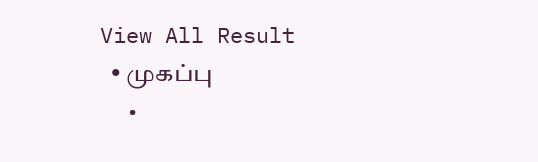View All Result
  • முகப்பு
  •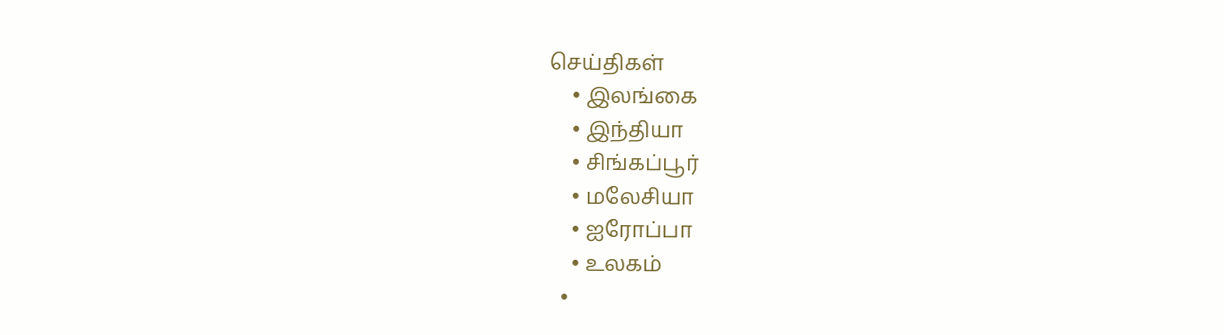செய்திகள்
    • இலங்கை
    • இந்தியா
    • சிங்கப்பூர்
    • மலேசியா
    • ஐரோப்பா
    • உலகம்
  •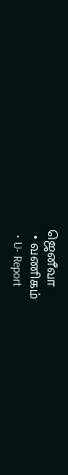ஜெனீவா
  • வணிகம்
  • U- Report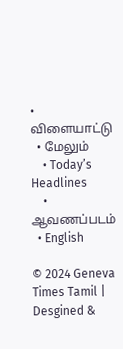• விளையாட்டு
  • மேலும்
    • Today’s Headlines
    • ஆவணப்படம்
  • English

© 2024 Geneva Times Tamil | Desgined &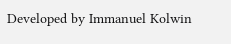Developed by Immanuel Kolwin